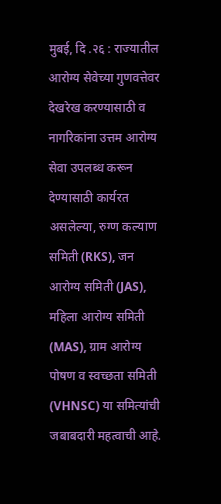मुबई, दि .२६ : राज्यातील आरोग्य सेवेच्या गुणवत्तेवर देखरेख करण्यासाठी व नागरिकांना उत्तम आरोग्य सेवा उपलब्ध करून देण्यासाठी कार्यरत असलेल्या, रुग्ण कल्याण समिती (RKS), जन आरोग्य समिती (JAS), महिला आरोग्य समिती (MAS), ग्राम आरोग्य पोषण व स्वच्छता समिती (VHNSC) या समित्यांची जबाबदारी महत्वाची आहे.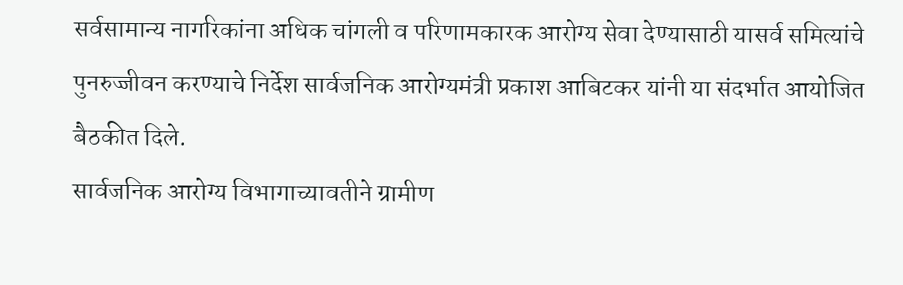सर्वसामान्य नागरिकांना अधिक चांगली व परिणामकारक आरोग्य सेवा देण्यासाठी यासर्व समित्यांचे पुनरुज्जीवन करण्याचे निर्देश सार्वजनिक आरोग्यमंत्री प्रकाश आबिटकर यांनी या संदर्भात आयोजित बैठकीत दिले.
सार्वजनिक आरोग्य विभागाच्यावतीने ग्रामीण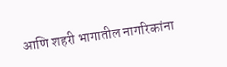आणि शहरी भागातील नागरिकांना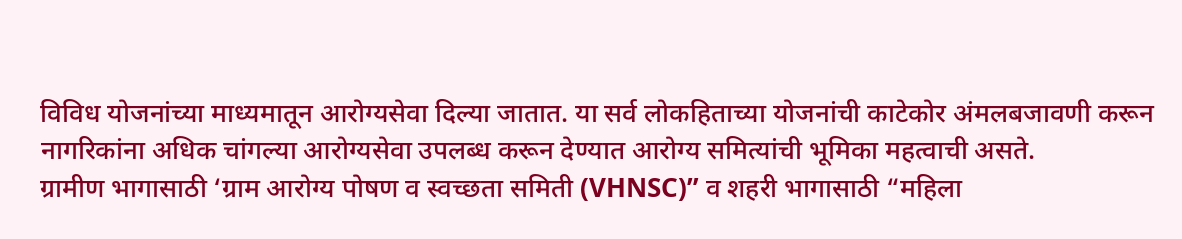विविध योजनांच्या माध्यमातून आरोग्यसेवा दिल्या जातात. या सर्व लोकहिताच्या योजनांची काटेकोर अंमलबजावणी करून नागरिकांना अधिक चांगल्या आरोग्यसेवा उपलब्ध करून देण्यात आरोग्य समित्यांची भूमिका महत्वाची असते.
ग्रामीण भागासाठी ‘ग्राम आरोग्य पोषण व स्वच्छता समिती (VHNSC)” व शहरी भागासाठी “महिला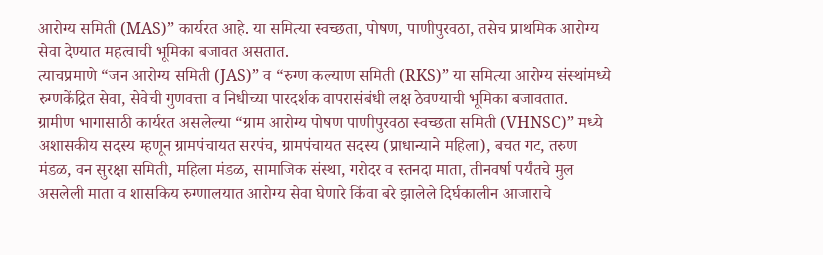आरोग्य समिती (MAS)” कार्यरत आहे. या समित्या स्वच्छता, पोषण, पाणीपुरवठा, तसेच प्राथमिक आरोग्य सेवा देण्यात महत्वाची भूमिका बजावत असतात.
त्याचप्रमाणे “जन आरोग्य समिती (JAS)” व “रुग्ण कल्याण समिती (RKS)” या समित्या आरोग्य संस्थांमध्ये रुग्णकेंद्रित सेवा, सेवेची गुणवत्ता व निधीच्या पारदर्शक वापरासंबंधी लक्ष ठेवण्याची भूमिका बजावतात.
ग्रामीण भागासाठी कार्यरत असलेल्या “ग्राम आरोग्य पोषण पाणीपुरवठा स्वच्छता समिती (VHNSC)” मध्ये अशासकीय सदस्य म्हणून ग्रामपंचायत सरपंच, ग्रामपंचायत सदस्य (प्राधान्याने महिला), बचत गट, तरुण मंडळ, वन सुरक्षा समिती, महिला मंडळ, सामाजिक संस्था, गरोदर व स्तनदा माता, तीनवर्षा पर्यंतचे मुल असलेली माता व शासकिय रुग्णालयात आरोग्य सेवा घेणारे किंवा बरे झालेले दिर्घकालीन आजाराचे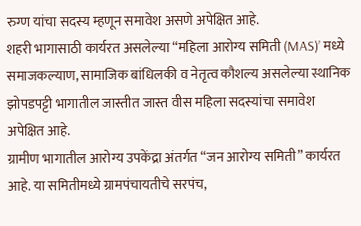रुग्ण यांचा सदस्य म्हणून समावेश असणे अपेक्षित आहे.
शहरी भागासाठी कार्यरत असलेल्या “महिला आरोग्य समिती (MAS)’ मध्ये समाजकल्याण, सामाजिक बांधिलकी व नेतृत्व कौशल्य असलेल्या स्थानिक झोपडपट्टी भागातील जास्तीत जास्त वीस महिला सदस्यांचा समावेश अपेक्षित आहे.
ग्रामीण भागातील आरोग्य उपकेंद्रा अंतर्गत “जन आरोग्य समिती” कार्यरत आहे. या समितीमध्ये ग्रामपंचायतीचे सरपंच,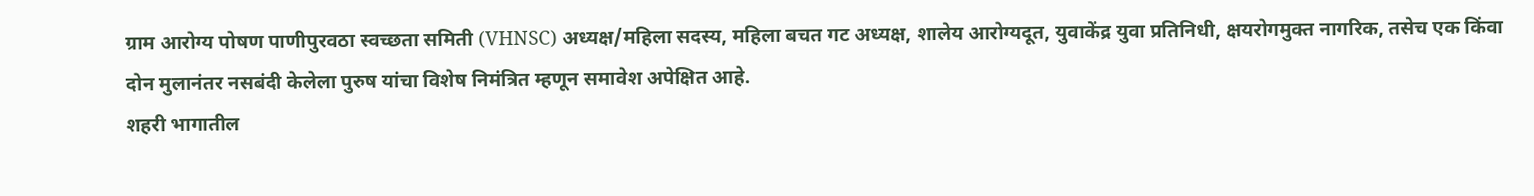ग्राम आरोग्य पोषण पाणीपुरवठा स्वच्छता समिती (VHNSC) अध्यक्ष/महिला सदस्य, महिला बचत गट अध्यक्ष, शालेय आरोग्यदूत, युवाकेंद्र युवा प्रतिनिधी, क्षयरोगमुक्त नागरिक, तसेच एक किंवा दोन मुलानंतर नसबंदी केलेला पुरुष यांचा विशेष निमंत्रित म्हणून समावेश अपेक्षित आहे.
शहरी भागातील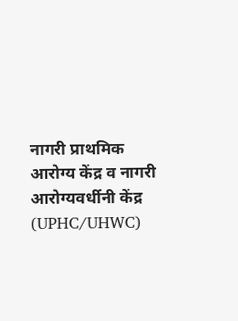नागरी प्राथमिक आरोग्य केंद्र व नागरी आरोग्यवर्धीनी केंद्र (UPHC/UHWC)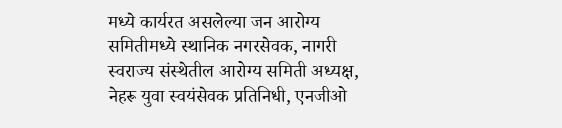मध्ये कार्यरत असलेल्या जन आरोग्य समितीमध्ये स्थानिक नगरसेवक, नागरी स्वराज्य संस्थेतील आरोग्य समिती अध्यक्ष, नेहरू युवा स्वयंसेवक प्रतिनिधी, एनजीओ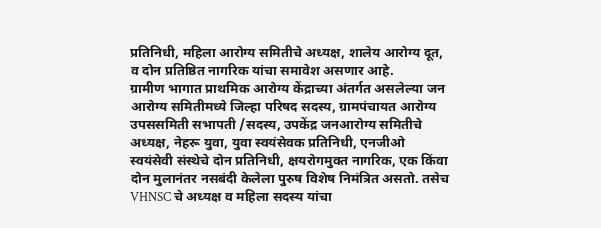प्रतिनिधी, महिला आरोग्य समितीचे अध्यक्ष, शालेय आरोग्य दूत, व दोन प्रतिष्ठित नागरिक यांचा समावेश असणार आहे.
ग्रामीण भागात प्राथमिक आरोग्य केंद्राच्या अंतर्गत असलेल्या जन आरोग्य समितीमध्ये जिल्हा परिषद सदस्य, ग्रामपंचायत आरोग्य उपससमिती सभापती /सदस्य, उपकेंद्र जनआरोग्य समितीचे अध्यक्ष, नेहरू युवा, युवा स्वयंसेवक प्रतिनिधी, एनजीओ स्वयंसेवी संस्थेचे दोन प्रतिनिधी, क्षयरोगमुक्त नागरिक, एक किंवा दोन मुलानंतर नसबंदी केलेला पुरुष विशेष निमंत्रित असतो. तसेच VHNSC चे अध्यक्ष व महिला सदस्य यांचा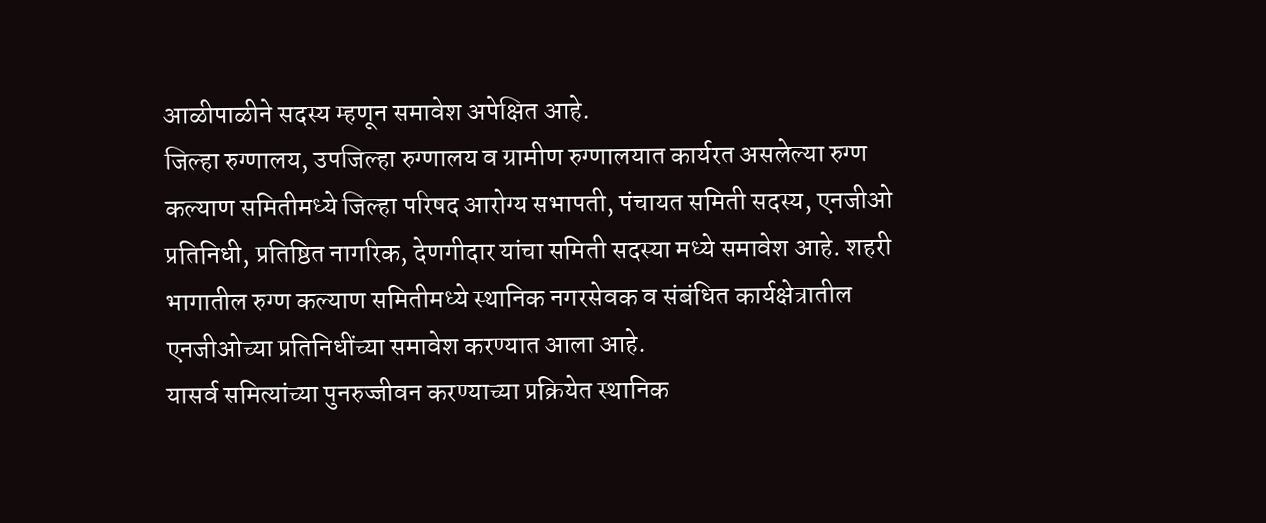आळीपाळीने सदस्य म्हणून समावेश अपेक्षित आहे.
जिल्हा रुग्णालय, उपजिल्हा रुग्णालय व ग्रामीण रुग्णालयात कार्यरत असलेल्या रुग्ण कल्याण समितीमध्ये जिल्हा परिषद आरोग्य सभापती, पंचायत समिती सदस्य, एनजीओ प्रतिनिधी, प्रतिष्ठित नागरिक, देणगीदार यांचा समिती सदस्या मध्ये समावेश आहे. शहरी भागातील रुग्ण कल्याण समितीमध्ये स्थानिक नगरसेवक व संबंधित कार्यक्षेत्रातील एनजीओच्या प्रतिनिधींच्या समावेश करण्यात आला आहे.
यासर्व समित्यांच्या पुनरुज्जीवन करण्याच्या प्रक्रियेत स्थानिक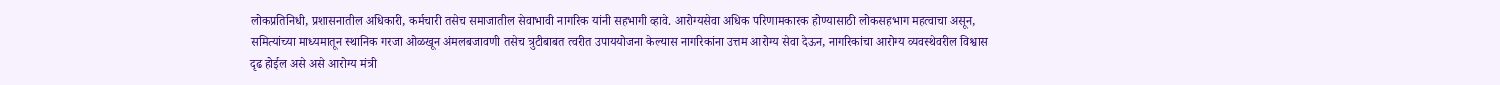लोकप्रतिनिधी, प्रशासनातील अधिकारी, कर्मचारी तसेच समाजातील सेवाभावी नागरिक यांनी सहभागी व्हावे. आरोग्यसेवा अधिक परिणामकारक होण्यासाठी लोकसहभाग महत्वाचा असून, समित्यांच्या माध्यमातून स्थानिक गरजा ओळखून अंमलबजावणी तसेच त्रुटीबाबत त्वरीत उपाययोजना केल्यास नागरिकांना उत्तम आरोग्य सेवा देऊन, नागरिकांचा आरोग्य व्यवस्थेवरील विश्वास दृढ होईल असे असे आरोग्य मंत्री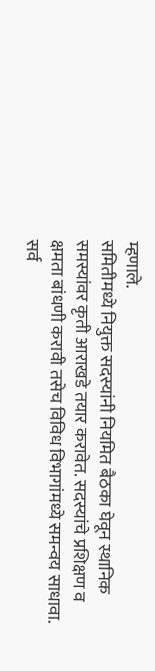म्हणाले.
समितीमध्ये नियुक्त सदस्यांनी नियमित बैठका घेवून स्थानिक समस्यांवर कृती आराखडे तयार करावेत. सदस्यांचे प्रशिक्षण व क्षमता बांधणी करावी तसेच विविध विभागांमध्ये समन्वय साधावा. सर्व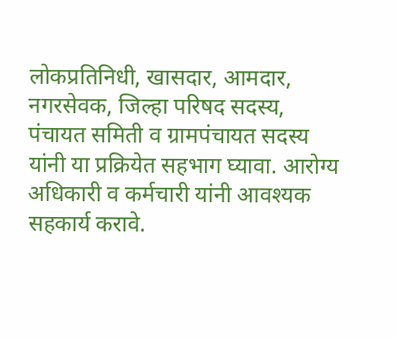लोकप्रतिनिधी, खासदार, आमदार, नगरसेवक, जिल्हा परिषद सदस्य, पंचायत समिती व ग्रामपंचायत सदस्य यांनी या प्रक्रियेत सहभाग घ्यावा. आरोग्य अधिकारी व कर्मचारी यांनी आवश्यक सहकार्य करावे.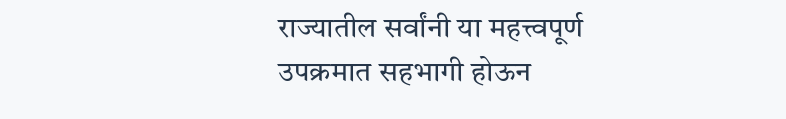राज्यातील सर्वांनी या महत्त्वपूर्ण उपक्रमात सहभागी होऊन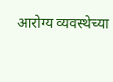आरोग्य व्यवस्थेच्या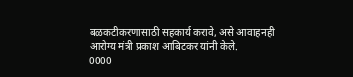बळकटीकरणासाठी सहकार्य करावे, असे आवाहनही आरोग्य मंत्री प्रकाश आबिटकर यांनी केले.
0000